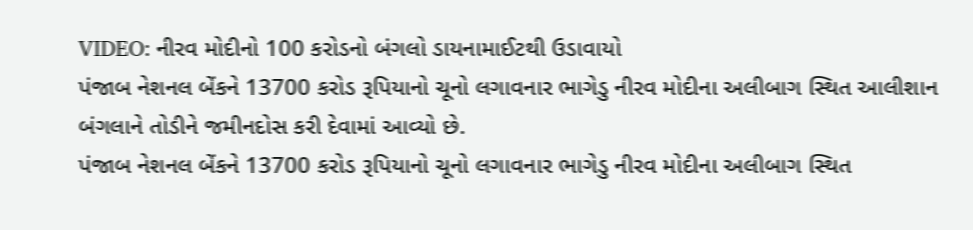VIDEO: નીરવ મોદીનો 100 કરોડનો બંગલો ડાયનામાઈટથી ઉડાવાયો
પંજાબ નેશનલ બેંકને 13700 કરોડ રૂપિયાનો ચૂનો લગાવનાર ભાગેડુ નીરવ મોદીના અલીબાગ સ્થિત આલીશાન બંગલાને તોડીને જમીનદોસ કરી દેવામાં આવ્યો છે.
પંજાબ નેશનલ બેંકને 13700 કરોડ રૂપિયાનો ચૂનો લગાવનાર ભાગેડુ નીરવ મોદીના અલીબાગ સ્થિત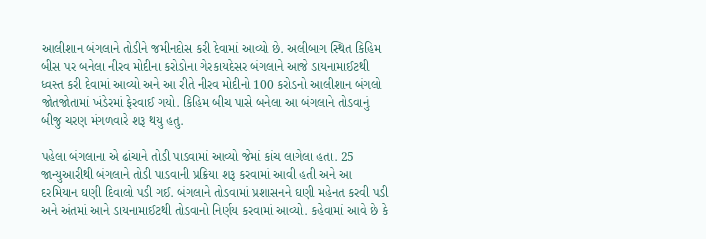આલીશાન બંગલાને તોડીને જમીનદોસ કરી દેવામાં આવ્યો છે. અલીબાગ સ્થિત કિહિમ બીસ પર બનેલા નીરવ મોદીના કરોડોના ગેરકાયદેસર બંગલાને આજે ડાયનામાઈટથી ધ્વસ્ત કરી દેવામાં આવ્યો અને આ રીતે નીરવ મોદીનો 100 કરોડનો આલીશાન બંગલો જોતજોતામાં ખંડેરમાં ફેરવાઈ ગયો. કિહિમ બીચ પાસે બનેલા આ બંગલાને તોડવાનું બીજુ ચરણ મંગળવારે શરૂ થયુ હતુ.

પહેલા બંગલાના એ ઢાંચાને તોડી પાડવામાં આવ્યો જેમાં કાંચ લાગેલા હતા. 25 જાન્યુઆરીથી બંગલાને તોડી પાડવાની પ્રક્રિયા શરૂ કરવામાં આવી હતી અને આ દરમિયાન ઘણી દિવાલો પડી ગઈ. બંગલાને તોડવામાં પ્રશાસનને ઘણી મહેનત કરવી પડી અને અંતમાં આને ડાયનામાઈટથી તોડવાનો નિર્ણય કરવામાં આવ્યો. કહેવામાં આવે છે કે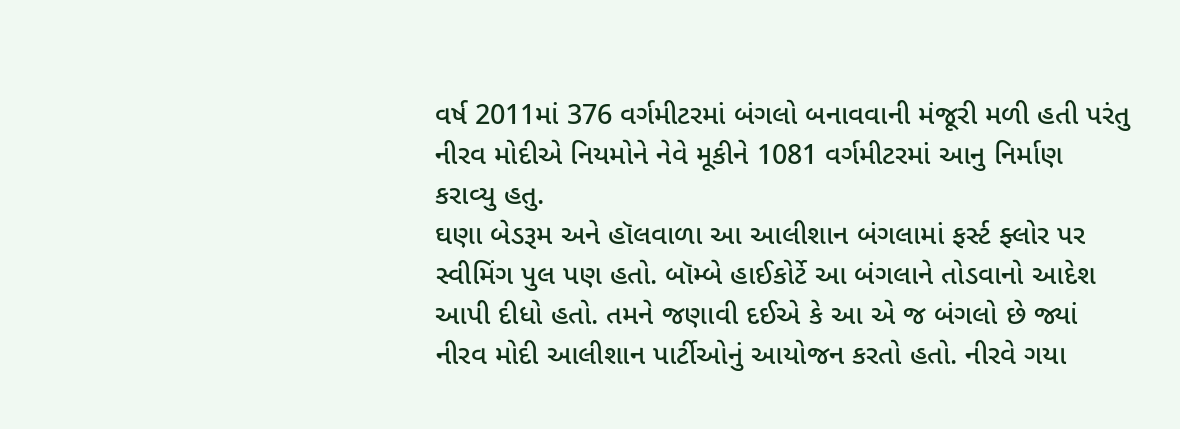વર્ષ 2011માં 376 વર્ગમીટરમાં બંગલો બનાવવાની મંજૂરી મળી હતી પરંતુ નીરવ મોદીએ નિયમોને નેવે મૂકીને 1081 વર્ગમીટરમાં આનુ નિર્માણ કરાવ્યુ હતુ.
ઘણા બેડરૂમ અને હૉલવાળા આ આલીશાન બંગલામાં ફર્સ્ટ ફ્લોર પર સ્વીમિંગ પુલ પણ હતો. બૉમ્બે હાઈકોર્ટે આ બંગલાને તોડવાનો આદેશ આપી દીધો હતો. તમને જણાવી દઈએ કે આ એ જ બંગલો છે જ્યાં નીરવ મોદી આલીશાન પાર્ટીઓનું આયોજન કરતો હતો. નીરવે ગયા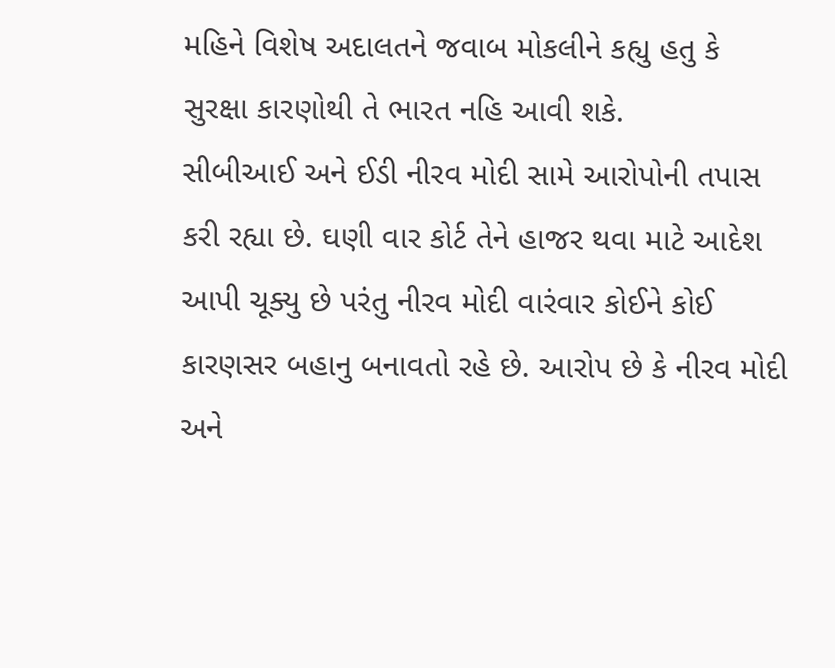મહિને વિશેષ અદાલતને જવાબ મોકલીને કહ્યુ હતુ કે સુરક્ષા કારણોથી તે ભારત નહિ આવી શકે.
સીબીઆઈ અને ઈડી નીરવ મોદી સામે આરોપોની તપાસ કરી રહ્યા છે. ઘણી વાર કોર્ટ તેને હાજર થવા માટે આદેશ આપી ચૂક્યુ છે પરંતુ નીરવ મોદી વારંવાર કોઈને કોઈ કારણસર બહાનુ બનાવતો રહે છે. આરોપ છે કે નીરવ મોદી અને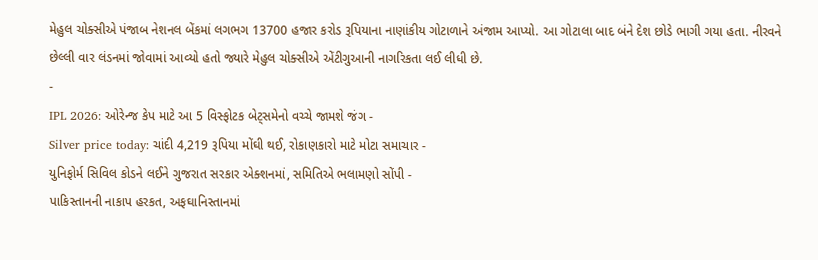મેહુલ ચોક્સીએ પંજાબ નેશનલ બેંકમાં લગભગ 13700 હજાર કરોડ રૂપિયાના નાણાંકીય ગોટાળાને અંજામ આપ્યો. આ ગોટાલા બાદ બંને દેશ છોડે ભાગી ગયા હતા. નીરવને છેલ્લી વાર લંડનમાં જોવામાં આવ્યો હતો જ્યારે મેહુલ ચોક્સીએ એંટીગુઆની નાગરિકતા લઈ લીધી છે.
-
IPL 2026: ઓરેન્જ કેપ માટે આ 5 વિસ્ફોટક બેટ્સમેનો વચ્ચે જામશે જંગ -
Silver price today: ચાંદી 4,219 રૂપિયા મોંઘી થઈ, રોકાણકારો માટે મોટા સમાચાર -
યુનિફોર્મ સિવિલ કોડને લઈને ગુજરાત સરકાર એક્શનમાં, સમિતિએ ભલામણો સોંપી -
પાકિસ્તાનની નાકાપ હરકત, અફઘાનિસ્તાનમાં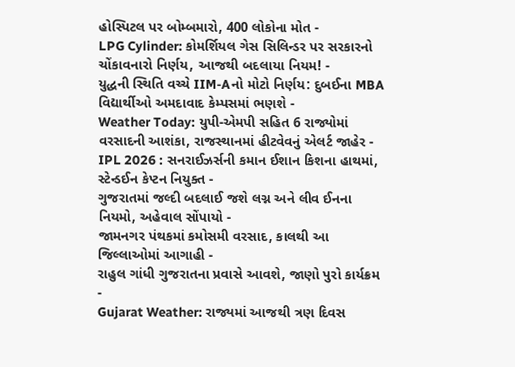હોસ્પિટલ પર બોમ્બમારો, 400 લોકોના મોત -
LPG Cylinder: કોમર્શિયલ ગેસ સિલિન્ડર પર સરકારનો ચોંકાવનારો નિર્ણય, આજથી બદલાયા નિયમ! -
યુદ્ધની સ્થિતિ વચ્ચે IIM-Aનો મોટો નિર્ણય: દુબઈના MBA વિદ્યાર્થીઓ અમદાવાદ કેમ્પસમાં ભણશે -
Weather Today: યુપી-એમપી સહિત 6 રાજ્યોમાં વરસાદની આશંકા, રાજસ્થાનમાં હીટવેવનું એલર્ટ જાહેર -
IPL 2026 : સનરાઈઝર્સની કમાન ઈશાન કિશના હાથમાં, સ્ટેન્ડઈન કેપ્ટન નિયુક્ત -
ગુજરાતમાં જલ્દી બદલાઈ જશે લગ્ન અને લીવ ઈનના નિયમો, અહેવાલ સોંપાયો -
જામનગર પંથકમાં કમોસમી વરસાદ, કાલથી આ જિલ્લાઓમાં આગાહી -
રાહુલ ગાંધી ગુજરાતના પ્રવાસે આવશે, જાણો પુરો કાર્યક્રમ -
Gujarat Weather: રાજ્યમાં આજથી ત્રણ દિવસ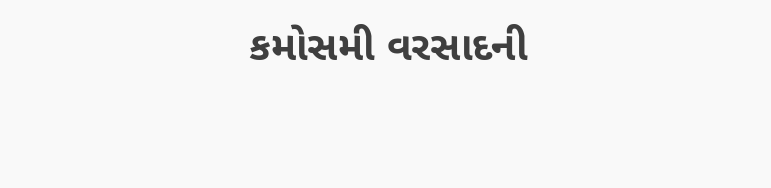કમોસમી વરસાદની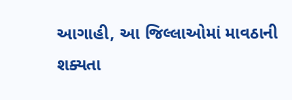આગાહી, આ જિલ્લાઓમાં માવઠાની શક્યતા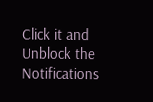Click it and Unblock the Notifications